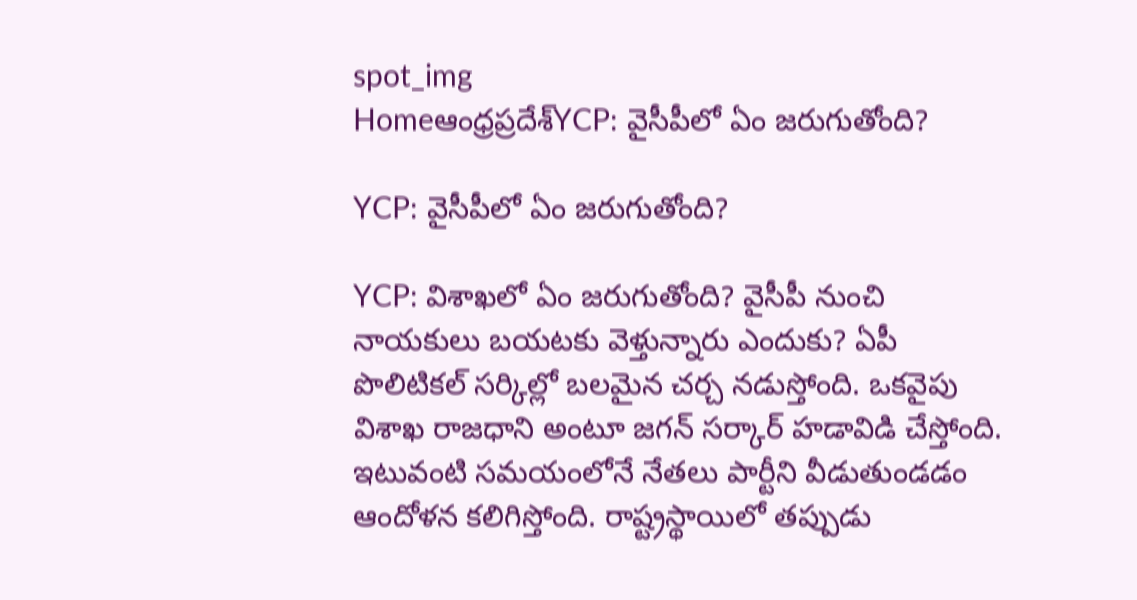spot_img
Homeఆంధ్రప్రదేశ్‌YCP: వైసీపీలో ఏం జరుగుతోంది?

YCP: వైసీపీలో ఏం జరుగుతోంది?

YCP: విశాఖలో ఏం జరుగుతోంది? వైసీపీ నుంచి నాయకులు బయటకు వెళ్తున్నారు ఎందుకు? ఏపీ పొలిటికల్ సర్కిల్లో బలమైన చర్చ నడుస్తోంది. ఒకవైపు విశాఖ రాజధాని అంటూ జగన్ సర్కార్ హడావిడి చేస్తోంది. ఇటువంటి సమయంలోనే నేతలు పార్టీని వీడుతుండడం ఆందోళన కలిగిస్తోంది. రాష్ట్రస్థాయిలో తప్పుడు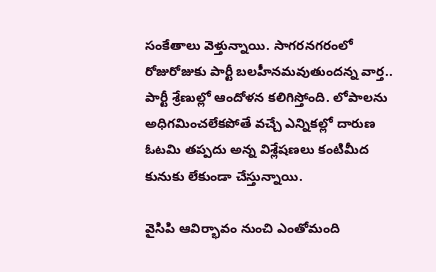సంకేతాలు వెళ్తున్నాయి. సాగరనగరంలో రోజురోజుకు పార్టీ బలహీనమవుతుందన్న వార్త.. పార్టీ శ్రేణుల్లో ఆందోళన కలిగిస్తోంది. లోపాలను అధిగమించలేకపోతే వచ్చే ఎన్నికల్లో దారుణ ఓటమి తప్పదు అన్న విశ్లేషణలు కంటిమీద కునుకు లేకుండా చేస్తున్నాయి.

వైసిపి ఆవిర్భావం నుంచి ఎంతోమంది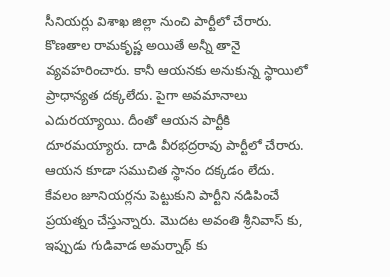సీనియర్లు విశాఖ జిల్లా నుంచి పార్టీలో చేరారు. కొణతాల రామకృష్ణ అయితే అన్నీ తానై వ్యవహరించారు. కానీ ఆయనకు అనుకున్న స్థాయిలో ప్రాధాన్యత దక్కలేదు. పైగా అవమానాలు ఎదురయ్యాయి. దీంతో ఆయన పార్టీకి దూరమయ్యారు. దాడి వీరభద్రరావు పార్టీలో చేరారు. ఆయన కూడా సముచిత స్థానం దక్కడం లేదు. కేవలం జూనియర్లను పెట్టుకుని పార్టీని నడిపించే ప్రయత్నం చేస్తున్నారు. మొదట అవంతి శ్రీనివాస్ కు, ఇప్పుడు గుడివాడ అమర్నాథ్ కు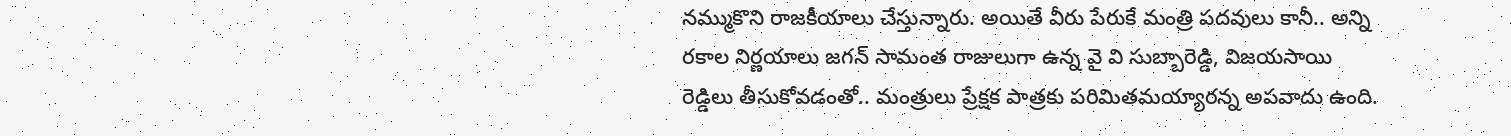నమ్ముకొని రాజకీయాలు చేస్తున్నారు. అయితే వీరు పేరుకే మంత్రి పదవులు కానీ.. అన్ని రకాల నిర్ణయాలు జగన్ సామంత రాజులుగా ఉన్న వై వి సుబ్బారెడ్డి, విజయసాయి రెడ్డిలు తీసుకోవడంతో.. మంత్రులు ప్రేక్షక పాత్రకు పరిమితమయ్యారన్న అపవాదు ఉంది.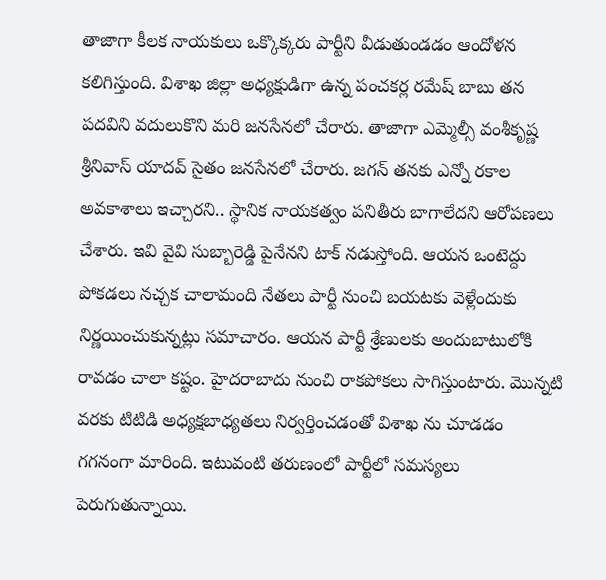తాజాగా కీలక నాయకులు ఒక్కొక్కరు పార్టీని వీడుతుండడం ఆందోళన కలిగిస్తుంది. విశాఖ జిల్లా అధ్యక్షుడిగా ఉన్న పంచకర్ల రమేష్ బాబు తన పదవిని వదులుకొని మరి జనసేనలో చేరారు. తాజాగా ఎమ్మెల్సీ వంశీకృష్ణ శ్రీనివాస్ యాదవ్ సైతం జనసేనలో చేరారు. జగన్ తనకు ఎన్నో రకాల అవకాశాలు ఇచ్చారని.. స్థానిక నాయకత్వం పనితీరు బాగాలేదని ఆరోపణలు చేశారు. ఇవి వైవి సుబ్బారెడ్డి పైనేనని టాక్ నడుస్తోంది. ఆయన ఒంటెద్దు పోకడలు నచ్చక చాలామంది నేతలు పార్టీ నుంచి బయటకు వెళ్లేందుకు నిర్ణయించుకున్నట్లు సమాచారం. ఆయన పార్టీ శ్రేణులకు అందుబాటులోకి రావడం చాలా కష్టం. హైదరాబాదు నుంచి రాకపోకలు సాగిస్తుంటారు. మొన్నటి వరకు టిటిడి అధ్యక్షబాధ్యతలు నిర్వర్తించడంతో విశాఖ ను చూడడం గగనంగా మారింది. ఇటువంటి తరుణంలో పార్టీలో సమస్యలు పెరుగుతున్నాయి.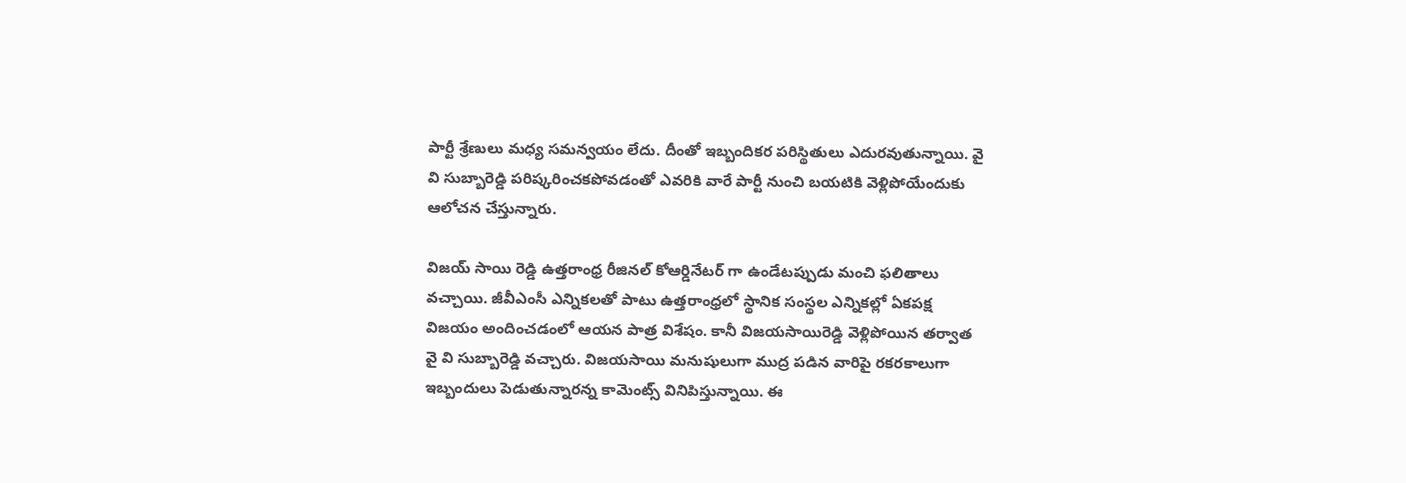పార్టీ శ్రేణులు మధ్య సమన్వయం లేదు. దీంతో ఇబ్బందికర పరిస్థితులు ఎదురవుతున్నాయి. వై వి సుబ్బారెడ్డి పరిష్కరించకపోవడంతో ఎవరికి వారే పార్టీ నుంచి బయటికి వెళ్లిపోయేందుకు ఆలోచన చేస్తున్నారు.

విజయ్ సాయి రెడ్డి ఉత్తరాంధ్ర రీజినల్ కోఆర్డినేటర్ గా ఉండేటప్పుడు మంచి ఫలితాలు వచ్చాయి. జీవీఎంసీ ఎన్నికలతో పాటు ఉత్తరాంధ్రలో స్థానిక సంస్థల ఎన్నికల్లో ఏకపక్ష విజయం అందించడంలో ఆయన పాత్ర విశేషం. కానీ విజయసాయిరెడ్డి వెళ్లిపోయిన తర్వాత వై వి సుబ్బారెడ్డి వచ్చారు. విజయసాయి మనుషులుగా ముద్ర పడిన వారిపై రకరకాలుగా ఇబ్బందులు పెడుతున్నారన్న కామెంట్స్ వినిపిస్తున్నాయి. ఈ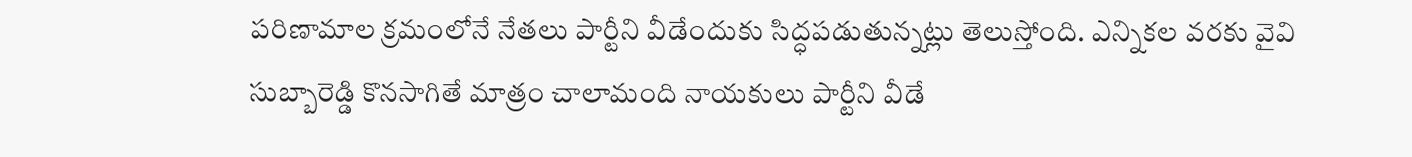పరిణామాల క్రమంలోనే నేతలు పార్టీని వీడేందుకు సిద్ధపడుతున్నట్లు తెలుస్తోంది. ఎన్నికల వరకు వైవి సుబ్బారెడ్డి కొనసాగితే మాత్రం చాలామంది నాయకులు పార్టీని వీడే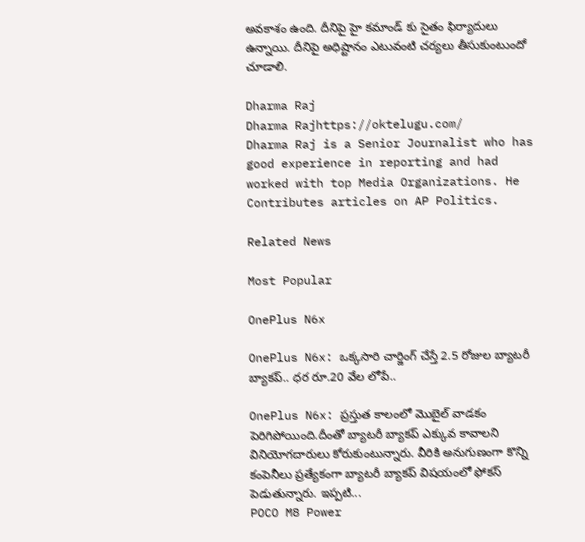అవకాశం ఉంది. దీనిపై హై కమాండ్ కు సైతం ఫిర్యాదులు ఉన్నాయి. దీనిపై అధిష్టానం ఎటువంటి చర్యలు తీసుకుంటుందో చూడాలి.

Dharma Raj
Dharma Rajhttps://oktelugu.com/
Dharma Raj is a Senior Journalist who has good experience in reporting and had worked with top Media Organizations. He Contributes articles on AP Politics.

Related News

Most Popular

OnePlus N6x

OnePlus N6x: ఒక్కసారి చార్జింగ్ చేస్తే 2.5 రోజుల బ్యాటరీ బ్యాకప్.. ధర రూ.20 వేల లోపే..

OnePlus N6x: ప్రస్తుత కాలంలో మొబైల్ వాడకం పెరిగిపోయింది.దీంతో బ్యాటరీ బ్యాకప్ ఎక్కువ కావాలని వినియోగదారులు కోరుకుంటున్నారు. వీరికి అనుగుణంగా కొన్ని కంపెనీలు ప్రత్యేకంగా బ్యాటరీ బ్యాకప్ విషయంలో ఫోకస్ పెడుతున్నారు. ఇప్పటి...
POCO M8 Power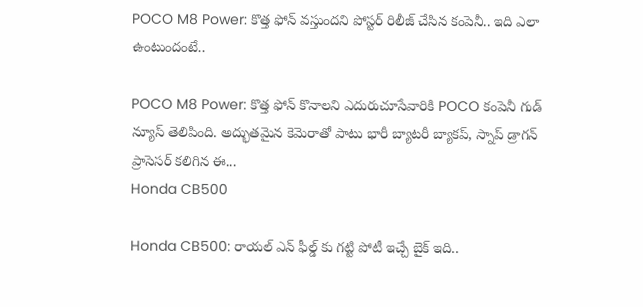POCO M8 Power: కొత్త ఫోన్ వస్తుందని పోస్టర్ రిలీజ్ చేసిన కంపెనీ.. ఇది ఎలా ఉంటుందంటే..

POCO M8 Power: కొత్త ఫోన్ కొనాలని ఎదురుచూసేవారికి POCO కంపెనీ గుడ్ న్యూస్ తెలిపింది. అద్భుతమైన కెమెరాతో పాటు భారీ బ్యాటరీ బ్యాకప్, స్నాప్ డ్రాగన్ ప్రాసెసర్ కలిగిన ఈ...
Honda CB500

Honda CB500: రాయల్ ఎన్ ఫీల్డ్ కు గట్టి పోటీ ఇచ్చే బైక్ ఇది..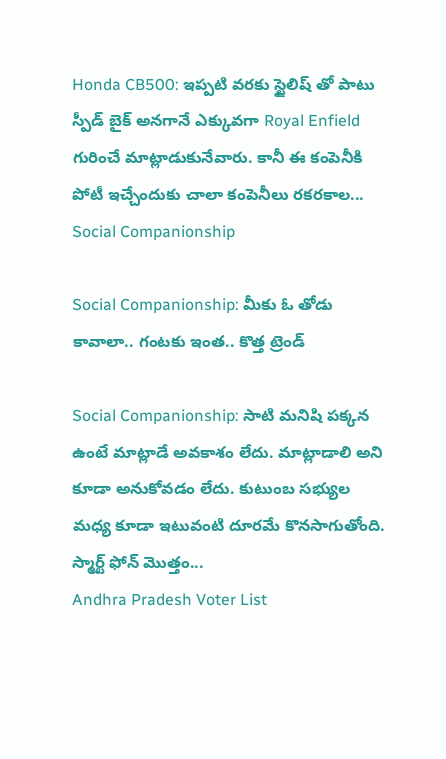Honda CB500: ఇప్పటి వరకు స్టైలిష్ తో పాటు స్పీడ్ బైక్ అనగానే ఎక్కువగా Royal Enfield గురించే మాట్లాడుకునేవారు. కానీ ఈ కంపెనీకి పోటీ ఇచ్చేందుకు చాలా కంపెనీలు రకరకాల...
Social Companionship

Social Companionship: మీకు ఓ తోడు కావాలా.. గంటకు ఇంత.. కొత్త ట్రెండ్

Social Companionship: సాటి మనిషి పక్కన ఉంటే మాట్లాడే అవకాశం లేదు. మాట్లాడాలి అని కూడా అనుకోవడం లేదు. కుటుంబ సభ్యుల మధ్య కూడా ఇటువంటి దూరమే కొనసాగుతోంది. స్మార్ట్ ఫోన్ మొత్తం...
Andhra Pradesh Voter List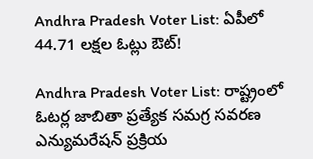Andhra Pradesh Voter List: ఏపీలో 44.71 లక్షల ఓట్లు ఔట్!

Andhra Pradesh Voter List: రాష్ట్రంలో ఓటర్ల జాబితా ప్రత్యేక సమగ్ర సవరణ ఎన్యుమరేషన్ ప్రక్రియ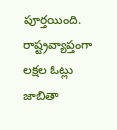పూర్తయింది. రాష్ట్రవ్యాప్తంగా లక్షల ఓట్లు జాబితా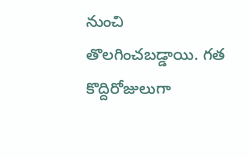నుంచి తొలగించబడ్డాయి. గత కొద్దిరోజులుగా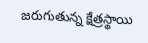జరుగుతున్న క్షేత్రస్థాయి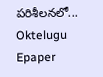పరిశీలనలో...
Oktelugu Epaper